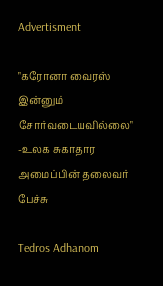Advertisment

"கரோனா வைரஸ் இன்னும் சோர்வடையவில்லை" -உலக சுகாதார அமைப்பின் தலைவர் பேச்சு

Tedros Adhanom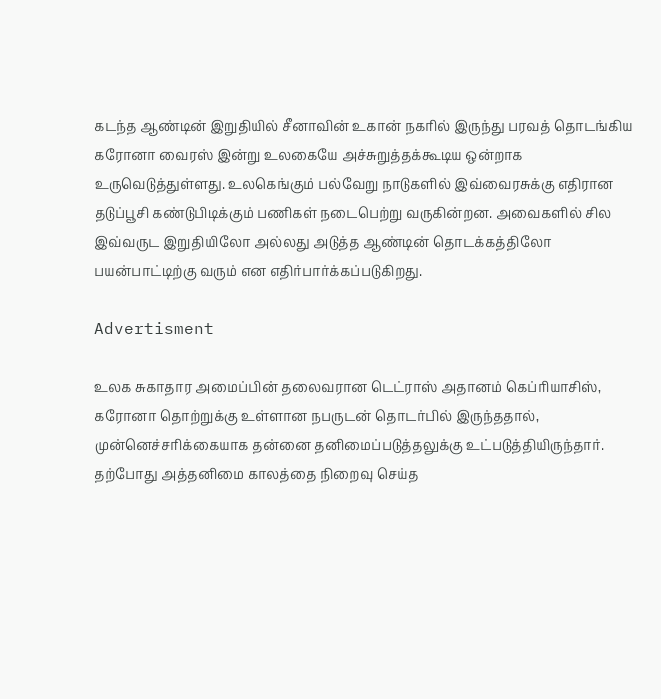கடந்த ஆண்டின் இறுதியில் சீனாவின் உகான் நகரில் இருந்து பரவத் தொடங்கிய கரோனா வைரஸ் இன்று உலகையே அச்சுறுத்தக்கூடிய ஒன்றாக உருவெடுத்துள்ளது. உலகெங்கும் பல்வேறு நாடுகளில் இவ்வைரசுக்கு எதிரான தடுப்பூசி கண்டுபிடிக்கும் பணிகள் நடைபெற்று வருகின்றன. அவைகளில் சில இவ்வருட இறுதியிலோ அல்லது அடுத்த ஆண்டின் தொடக்கத்திலோ பயன்பாட்டிற்கு வரும் என எதிர்பார்க்கப்படுகிறது.

Advertisment

உலக சுகாதார அமைப்பின் தலைவரான டெட்ராஸ் அதானம் கெப்ரியாசிஸ், கரோனா தொற்றுக்கு உள்ளான நபருடன் தொடர்பில் இருந்ததால், முன்னெச்சரிக்கையாக தன்னை தனிமைப்படுத்தலுக்கு உட்படுத்தியிருந்தார். தற்போது அத்தனிமை காலத்தை நிறைவு செய்த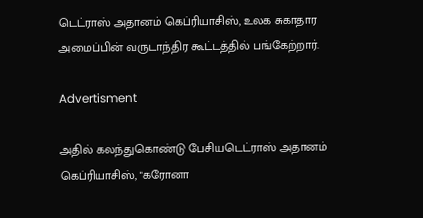டெட்ராஸ் அதானம் கெப்ரியாசிஸ், உலக சுகாதார அமைப்பின் வருடாந்திர கூட்டத்தில் பங்கேற்றார்.

Advertisment

அதில் கலந்துகொண்டு பேசியடெட்ராஸ் அதானம் கெப்ரியாசிஸ், "கரோனா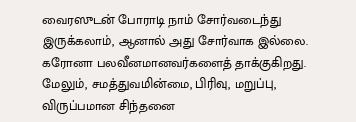வைரஸுடன் போராடி நாம் சோர்வடைந்து இருக்கலாம், ஆனால் அது சோர்வாக இல்லை. கரோனா பலவீனமானவர்களைத் தாக்குகிறது. மேலும், சமத்துவமின்மை, பிரிவு, மறுப்பு, விருப்பமான சிந்தனை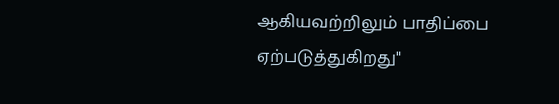ஆகியவற்றிலும் பாதிப்பை ஏற்படுத்துகிறது"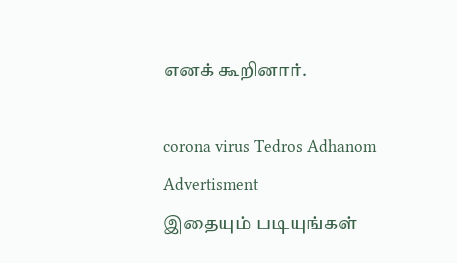எனக் கூறினார்.

corona virus Tedros Adhanom
Advertisment
இதையும் படியுங்கள்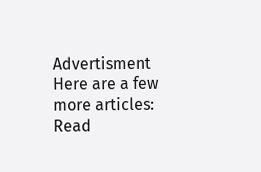Advertisment
Here are a few more articles:
Read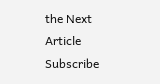the Next Article
Subscribe